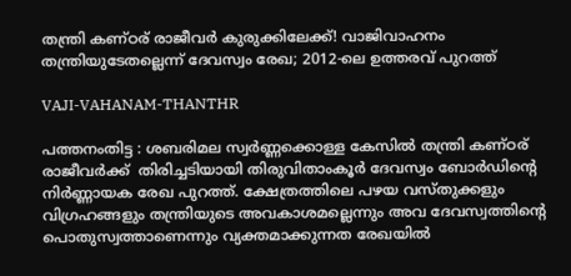തന്ത്രി കണ്ഠര് രാജീവര്‍ കുരുക്കിലേക്ക്! വാജിവാഹനം തന്ത്രിയുടേതല്ലെന്ന് ദേവസ്വം രേഖ; 2012-ലെ ഉത്തരവ് പുറത്ത്

VAJI-VAHANAM-THANTHR

പത്തനംതിട്ട : ശബരിമല സ്വര്‍ണ്ണക്കൊള്ള കേസില്‍ തന്ത്രി കണ്ഠര് രാജീവര്‍ക്ക്  തിരിച്ചടിയായി തിരുവിതാംകൂര്‍ ദേവസ്വം ബോര്‍ഡിന്റെ നിര്‍ണ്ണായക രേഖ പുറത്ത്. ക്ഷേത്രത്തിലെ പഴയ വസ്തുക്കളും വിഗ്രഹങ്ങളും തന്ത്രിയുടെ അവകാശമല്ലെന്നും അവ ദേവസ്വത്തിന്റെ പൊതുസ്വത്താണെന്നും വ്യക്തമാക്കുന്നത രേഖയില്‍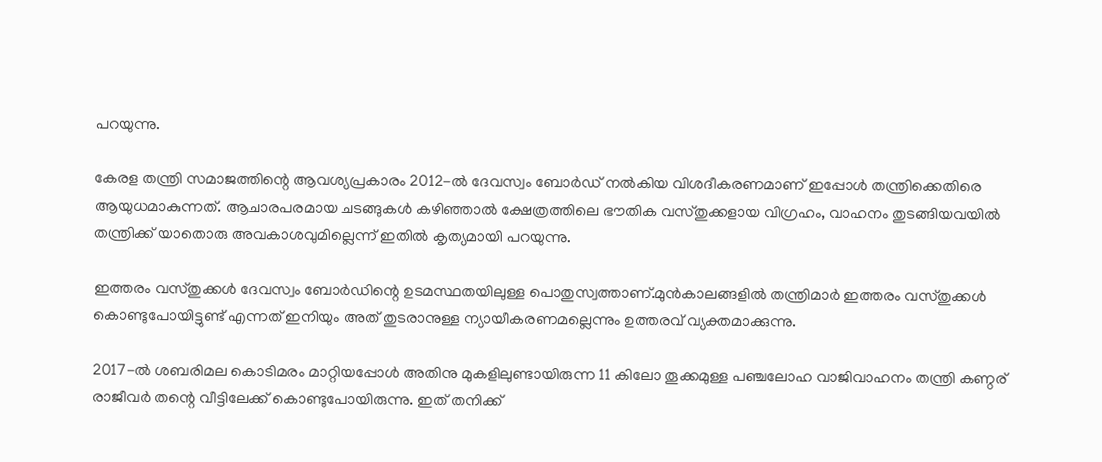പറയുന്നു.

കേരള തന്ത്രി സമാജത്തിന്റെ ആവശ്യപ്രകാരം 2012-ല്‍ ദേവസ്വം ബോര്‍ഡ് നല്‍കിയ വിശദീകരണമാണ് ഇപ്പോള്‍ തന്ത്രിക്കെതിരെ ആയുധമാകുന്നത്. ആചാരപരമായ ചടങ്ങുകള്‍ കഴിഞ്ഞാല്‍ ക്ഷേത്രത്തിലെ ഭൗതിക വസ്തുക്കളായ വിഗ്രഹം, വാഹനം തുടങ്ങിയവയില്‍ തന്ത്രിക്ക് യാതൊരു അവകാശവുമില്ലെന്ന് ഇതില്‍ കൃത്യമായി പറയുന്നു.

ഇത്തരം വസ്തുക്കള്‍ ദേവസ്വം ബോര്‍ഡിന്റെ ഉടമസ്ഥതയിലുള്ള പൊതുസ്വത്താണ്.മുന്‍കാലങ്ങളില്‍ തന്ത്രിമാര്‍ ഇത്തരം വസ്തുക്കള്‍ കൊണ്ടുപോയിട്ടുണ്ട് എന്നത് ഇനിയും അത് തുടരാനുള്ള ന്യായീകരണമല്ലെന്നും ഉത്തരവ് വ്യക്തമാക്കുന്നു.

2017-ല്‍ ശബരിമല കൊടിമരം മാറ്റിയപ്പോള്‍ അതിനു മുകളിലുണ്ടായിരുന്ന 11 കിലോ തൂക്കമുള്ള പഞ്ചലോഹ വാജിവാഹനം തന്ത്രി കണ്ഠര് രാജീവര്‍ തന്റെ വീട്ടിലേക്ക് കൊണ്ടുപോയിരുന്നു. ഇത് തനിക്ക്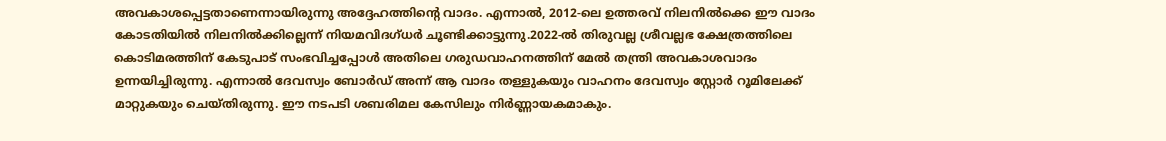അവകാശപ്പെട്ടതാണെന്നായിരുന്നു അദ്ദേഹത്തിന്റെ വാദം. എന്നാല്‍, 2012-ലെ ഉത്തരവ് നിലനില്‍ക്കെ ഈ വാദം കോടതിയില്‍ നിലനില്‍ക്കില്ലെന്ന് നിയമവിദഗ്ധര്‍ ചൂണ്ടിക്കാട്ടുന്നു.2022-ല്‍ തിരുവല്ല ശ്രീവല്ലഭ ക്ഷേത്രത്തിലെ കൊടിമരത്തിന് കേടുപാട് സംഭവിച്ചപ്പോള്‍ അതിലെ ഗരുഡവാഹനത്തിന് മേല്‍ തന്ത്രി അവകാശവാദം ഉന്നയിച്ചിരുന്നു. എന്നാല്‍ ദേവസ്വം ബോര്‍ഡ് അന്ന് ആ വാദം തള്ളുകയും വാഹനം ദേവസ്വം സ്റ്റോര്‍ റൂമിലേക്ക് മാറ്റുകയും ചെയ്തിരുന്നു. ഈ നടപടി ശബരിമല കേസിലും നിര്‍ണ്ണായകമാകും.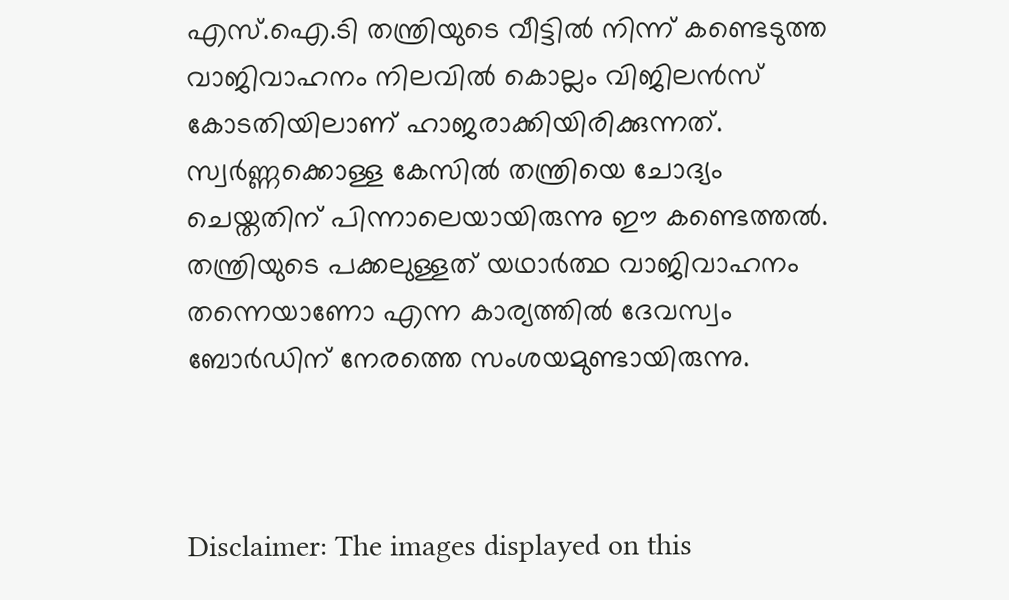എസ്.ഐ.ടി തന്ത്രിയുടെ വീട്ടില്‍ നിന്ന് കണ്ടെടുത്ത വാജിവാഹനം നിലവില്‍ കൊല്ലം വിജിലന്‍സ് കോടതിയിലാണ് ഹാജരാക്കിയിരിക്കുന്നത്. സ്വര്‍ണ്ണക്കൊള്ള കേസില്‍ തന്ത്രിയെ ചോദ്യം ചെയ്തതിന് പിന്നാലെയായിരുന്നു ഈ കണ്ടെത്തല്‍. തന്ത്രിയുടെ പക്കലുള്ളത് യഥാര്‍ത്ഥ വാജിവാഹനം തന്നെയാണോ എന്ന കാര്യത്തില്‍ ദേവസ്വം ബോര്‍ഡിന് നേരത്തെ സംശയമുണ്ടായിരുന്നു.



Disclaimer: The images displayed on this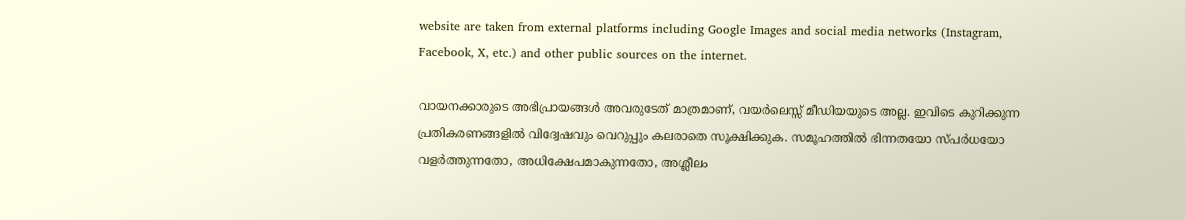website are taken from external platforms including Google Images and social media networks (Instagram, Facebook, X, etc.) and other public sources on the internet.

വായനക്കാരുടെ അഭിപ്രായങ്ങള്‍ അവരുടേത് മാത്രമാണ്, വയർലെസ്സ് മീഡിയയുടെ അല്ല. ഇവിടെ കുറിക്കുന്ന പ്രതികരണങ്ങളിൽ വിദ്വേഷവും വെറുപ്പും കലരാതെ സൂക്ഷിക്കുക. സമൂഹത്തിൽ ഭിന്നതയോ സ്‌പർധയോ വളർത്തുന്നതോ, അധിക്ഷേപമാകുന്നതോ, അശ്ലീലം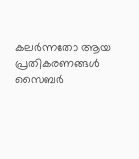കലർന്നതോ ആയ പ്രതികരണങ്ങൾ സൈബർ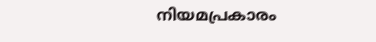നിയമപ്രകാരം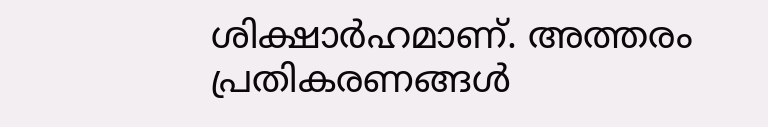ശിക്ഷാർഹമാണ്. അത്തരം പ്രതികരണങ്ങൾ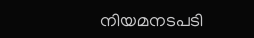നിയമനടപടി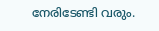നേരിടേണ്ടി വരും.